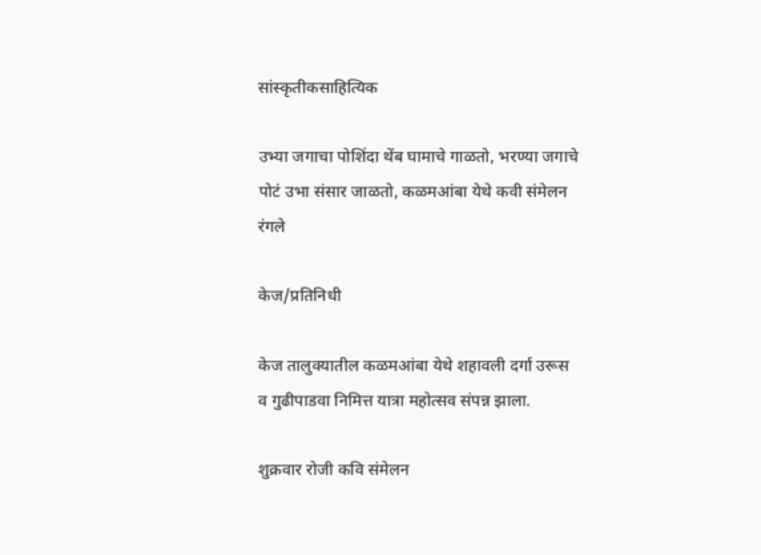सांस्कृतीकसाहित्यिक

उभ्या जगाचा पोशिंदा थेंब घामाचे गाळतो, भरण्या जगाचे पोटं उभा संसार जाळतो, कळमआंबा येथे कवी संमेलन रंगले

केज/प्रतिनिधी

केज तालुक्यातील कळमआंबा येथे शहावली दर्गा उरूस व गुढीपाडवा निमित्त यात्रा महोत्सव संपन्न झाला.

शुक्रवार रोजी कवि संमेलन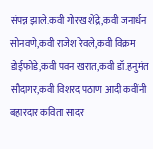संपन्न झाले.कवी गोरख शेंद्रे,कवी जनार्धन सोनवणे,कवी राजेश रेवले,कवी विक्रम डोईफोडे,कवी पवन खरात,कवी डॉ.हनुमंत सौदागर,कवी विशरद पठाण आदी कवींनी बहारदार कविता सादर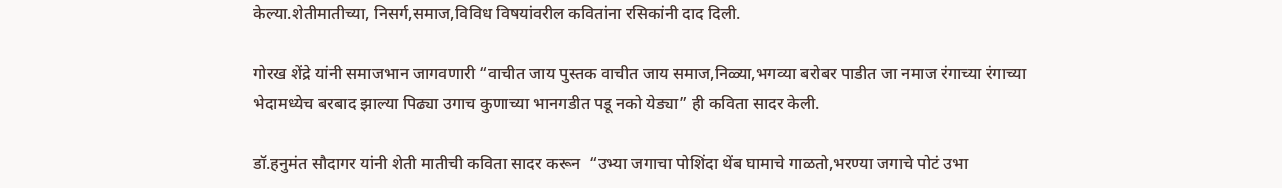केल्या.शेतीमातीच्या, निसर्ग,समाज,विविध विषयांवरील कवितांना रसिकांनी दाद दिली.

गोरख शेंद्रे यांनी समाजभान जागवणारी “वाचीत जाय पुस्तक वाचीत जाय समाज,निळ्या,भगव्या बरोबर पाडीत जा नमाज रंगाच्या रंगाच्या भेदामध्येच बरबाद झाल्या पिढ्या उगाच कुणाच्या भानगडीत पडू नको येड्या” ही कविता सादर केली.

डॉ.हनुमंत सौदागर यांनी शेती मातीची कविता सादर करून  “उभ्या जगाचा पोशिंदा थेंब घामाचे गाळतो,भरण्या जगाचे पोटं उभा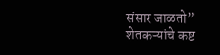संसार जाळतो” शेतकऱ्यांचे कष्ट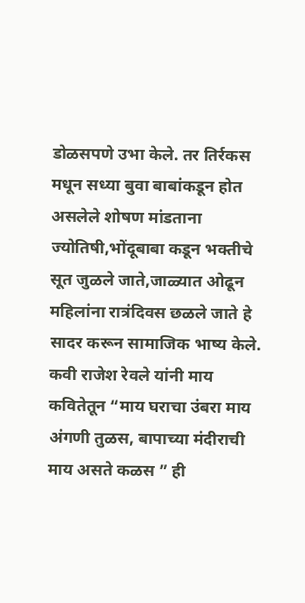डोळसपणे उभा केले. तर तिर्रकस मधून सध्या बुवा बाबांकडून होत असलेले शोषण मांडताना ज्योतिषी,भोंदूबाबा कडून भक्तीचे सूत जुळले जाते,जाळ्यात ओढून महिलांना रात्रंदिवस छळले जाते हे सादर करून सामाजिक भाष्य केले. कवी राजेश रेवले यांनी माय कवितेतून “माय घराचा उंबरा माय अंगणी तुळस, बापाच्या मंदीराची माय असते कळस ” ही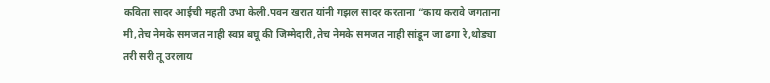कविता सादर आईची महती उभा केली.पवन खरात यांनी गझल सादर करताना “काय करावे जगताना मी,तेच नेमके समजत नाही स्वप्न बघू की जिम्मेदारी,तेच नेमके समजत नाही सांडून जा ढगा रे,थोड्या तरी सरी तू उरलाय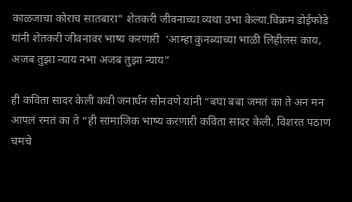काळजाचा कोराच सातबारा” शेतकरी जीवनाच्या व्यथा उभा केल्या.विक्रम डोईफोडे यांनी शेतकरी जीवनावर भाष्य करणारी  ‘आम्हा कुनब्याच्या भाळी लिहीलस काय, अजब तुझा न्याय नभा अजब तुझा न्याय”

ही कविता सादर केली कवी जनार्धन सोनवणे यांनी “बघा बबा जमतं का ते अन मन आपलं रमतं का ते “ही सामाजिक भाष्य करणारी कविता सादर केली. विशरत पठाण चमचे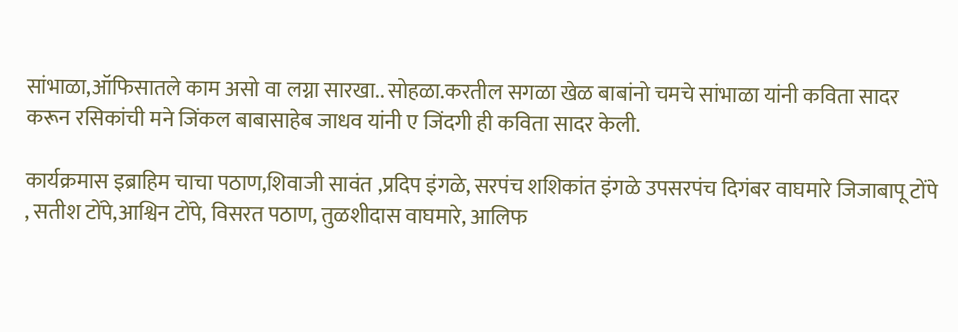सांभाळा,ऑफिसातले काम असो वा लग्ना सारखा.. सोहळा.करतील सगळा खेळ बाबांनो चमचे सांभाळा यांनी कविता सादर करून रसिकांची मने जिंकल बाबासाहेब जाधव यांनी ए जिंदगी ही कविता सादर केली.

कार्यक्रमास इब्राहिम चाचा पठाण,शिवाजी सावंत ,प्रदिप इंगळे, सरपंच शशिकांत इंगळे उपसरपंच दिगंबर वाघमारे जिजाबापू टोंपे , सतीश टोंपे,आश्विन टोंपे, विसरत पठाण, तुळशीदास वाघमारे, आलिफ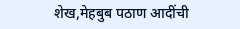शेख,मेहबुब पठाण आदींची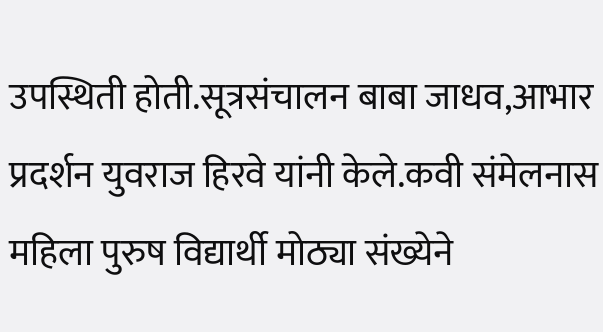उपस्थिती होती.सूत्रसंचालन बाबा जाधव,आभार प्रदर्शन युवराज हिरवे यांनी केले.कवी संमेलनास महिला पुरुष विद्यार्थी मोठ्या संख्येने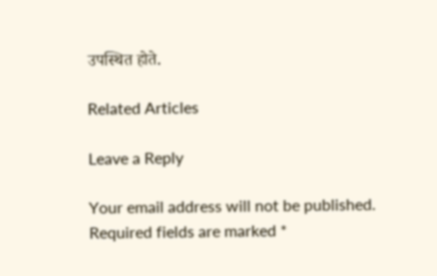उपस्थित होते.

Related Articles

Leave a Reply

Your email address will not be published. Required fields are marked *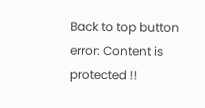Back to top button
error: Content is protected !!